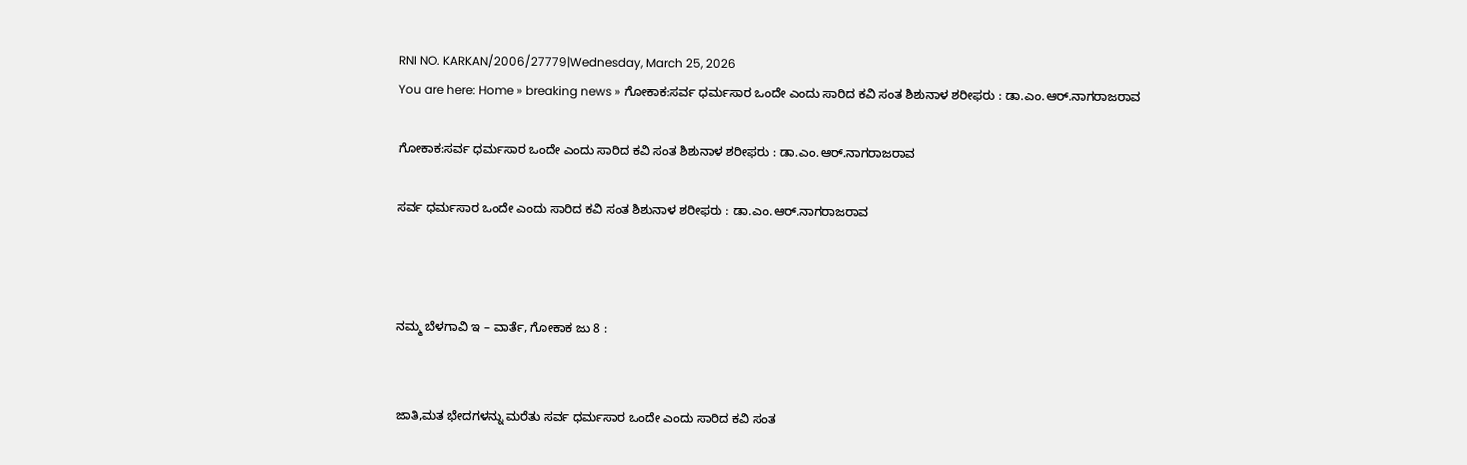RNI NO. KARKAN/2006/27779|Wednesday, March 25, 2026
You are here: Home » breaking news » ಗೋಕಾಕ:ಸರ್ವ ಧರ್ಮಸಾರ ಒಂದೇ ಎಂದು ಸಾರಿದ ಕವಿ ಸಂತ ಶಿಶುನಾಳ ಶರೀಫರು : ಡಾ.ಎಂ.ಆರ್.ನಾಗರಾಜರಾವ

ಗೋಕಾಕ:ಸರ್ವ ಧರ್ಮಸಾರ ಒಂದೇ ಎಂದು ಸಾರಿದ ಕವಿ ಸಂತ ಶಿಶುನಾಳ ಶರೀಫರು : ಡಾ.ಎಂ.ಆರ್.ನಾಗರಾಜರಾವ

ಸರ್ವ ಧರ್ಮಸಾರ ಒಂದೇ ಎಂದು ಸಾರಿದ ಕವಿ ಸಂತ ಶಿಶುನಾಳ ಶರೀಫರು : ಡಾ.ಎಂ.ಆರ್.ನಾಗರಾಜರಾವ



ನಮ್ಮ ಬೆಳಗಾವಿ ಇ – ವಾರ್ತೆ, ಗೋಕಾಕ ಜು 8 :


ಜಾತಿ,ಮತ ಭೇದಗಳನ್ನು ಮರೆತು ಸರ್ವ ಧರ್ಮಸಾರ ಒಂದೇ ಎಂದು ಸಾರಿದ ಕವಿ ಸಂತ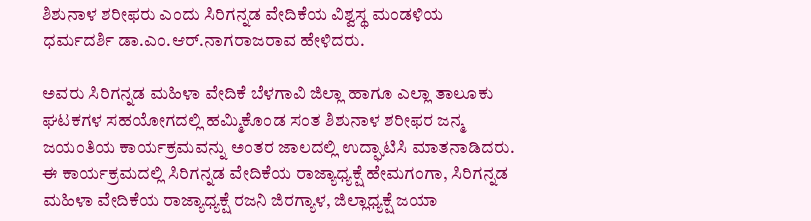ಶಿಶುನಾಳ ಶರೀಫರು ಎಂದು ಸಿರಿಗನ್ನಡ ವೇದಿಕೆಯ ವಿಶ್ವಸ್ಥ ಮಂಡಳಿಯ ಧರ್ಮದರ್ಶಿ ಡಾ.ಎಂ.ಆರ್.ನಾಗರಾಜರಾವ ಹೇಳಿದರು.

ಅವರು ಸಿರಿಗನ್ನಡ ಮಹಿಳಾ ವೇದಿಕೆ ಬೆಳಗಾವಿ ಜಿಲ್ಲಾ ಹಾಗೂ ಎಲ್ಲಾ ತಾಲೂಕು ಘಟಕಗಳ ಸಹಯೋಗದಲ್ಲಿ ‌ಹಮ್ಮಿಕೊಂಡ ಸಂತ ಶಿಶುನಾಳ ಶರೀಫರ ಜನ್ಮ ಜಯಂತಿಯ ಕಾರ್ಯಕ್ರಮವನ್ನು ಅಂತರ ಜಾಲದಲ್ಲಿ ಉದ್ಘಾಟಿಸಿ ಮಾತನಾಡಿದರು.
ಈ ಕಾರ್ಯಕ್ರಮದಲ್ಲಿ ಸಿರಿಗನ್ನಡ ವೇದಿಕೆಯ ರಾಜ್ಯಾಧ್ಯಕ್ಷೆ ಹೇಮಗಂಗಾ, ಸಿರಿಗನ್ನಡ ಮಹಿಳಾ ವೇದಿಕೆಯ ರಾಜ್ಯಾಧ್ಯಕ್ಷೆ ರಜನಿ ಜಿರಗ್ಯಾಳ, ಜಿಲ್ಲಾಧ್ಯಕ್ಷೆ ಜಯಾ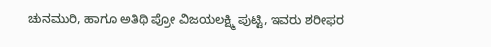ಚುನಮುರಿ, ಹಾಗೂ ಅತಿಥಿ ಪ್ರೋ ವಿಜಯಲಕ್ಷ್ಮಿ ಪುಟ್ಟಿ, ಇವರು ಶರೀಫರ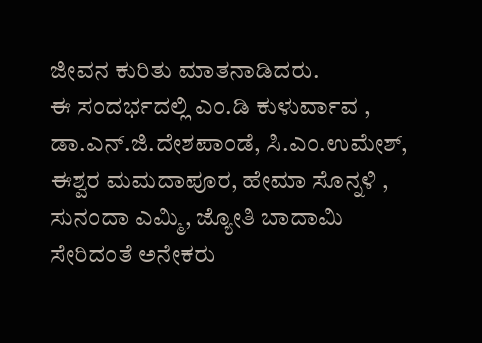ಜೀವನ ಕುರಿತು ಮಾತನಾಡಿದರು.
ಈ ಸಂದರ್ಭದಲ್ಲಿ ಎಂ.ಡಿ ಕುಳುರ್ವಾವ , ಡಾ.ಎನ್.ಜಿ.ದೇಶಪಾಂಡೆ, ಸಿ.ಎಂ.ಉಮೇಶ್, ಈಶ್ವರ ಮಮದಾಪೂರ, ಹೇಮಾ ಸೊನ್ನಳಿ , ಸುನಂದಾ ಎಮ್ಮಿ, ಜ್ಯೋತಿ ಬಾದಾಮಿ ಸೇರಿದಂತೆ ಅನೇಕರು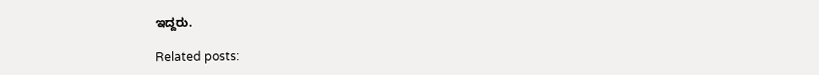ಇದ್ದರು.

Related posts: